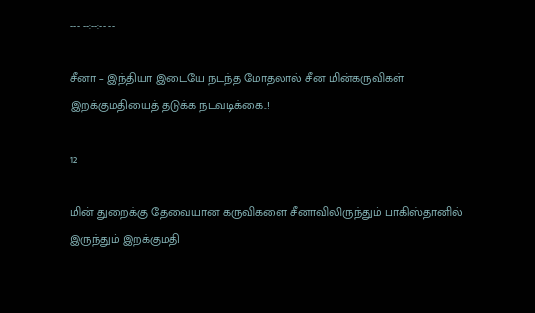--- --:--:-- --

சீனா – இந்தியா இடையே நடந்த மோதலால் சீன மின்கருவிகள் இறக்குமதியைத் தடுக்க நடவடிக்கை..!

12

மின் துறைக்கு தேவையான கருவிகளை சீனாவிலிருந்தும் பாகிஸ்தானில் இருந்தும் இறக்குமதி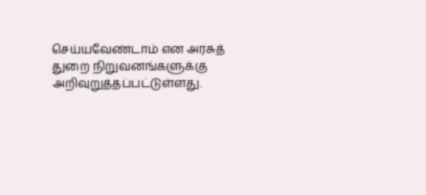செய்யவேண்டாம் என அரசுத் துறை நிறுவனங்களுக்கு அறிவுறுத்தப்பட்டுள்ளது.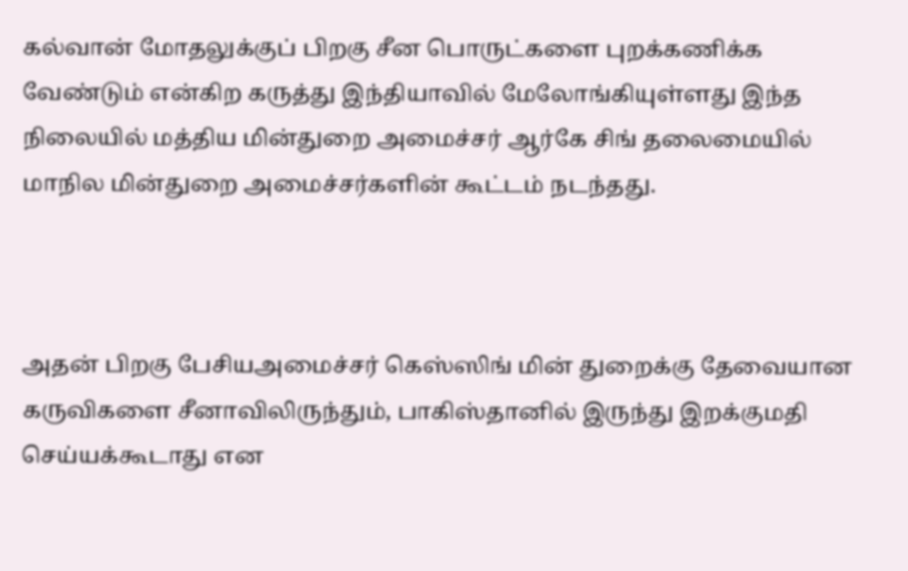கல்வான் மோதலுக்குப் பிறகு சீன பொருட்களை புறக்கணிக்க வேண்டும் என்கிற கருத்து இந்தியாவில் மேலோங்கியுள்ளது இந்த நிலையில் மத்திய மின்துறை அமைச்சர் ஆர்கே சிங் தலைமையில் மாநில மின்துறை அமைச்சர்களின் கூட்டம் நடந்தது.



அதன் பிறகு பேசியஅமைச்சர் கெஸ்ஸிங் மின் துறைக்கு தேவையான கருவிகளை சீனாவிலிருந்தும், பாகிஸ்தானில் இருந்து இறக்குமதி செய்யக்கூடாது என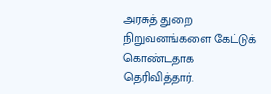அரசுத் துறை நிறுவனங்களை கேட்டுக் கொண்டதாக தெரிவித்தார்.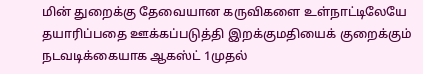மின் துறைக்கு தேவையான கருவிகளை உள்நாட்டிலேயே தயாரிப்பதை ஊக்கப்படுத்தி இறக்குமதியைக் குறைக்கும் நடவடிக்கையாக ஆகஸ்ட் 1முதல்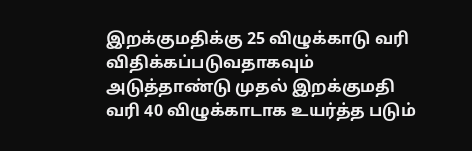இறக்குமதிக்கு 25 விழுக்காடு வரி விதிக்கப்படுவதாகவும் அடுத்தாண்டு முதல் இறக்குமதி வரி 40 விழுக்காடாக உயர்த்த படும்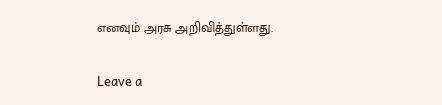எனவும் அரசு அறிவித்துள்ளது.

Leave a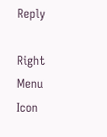Reply

Right Menu Icon